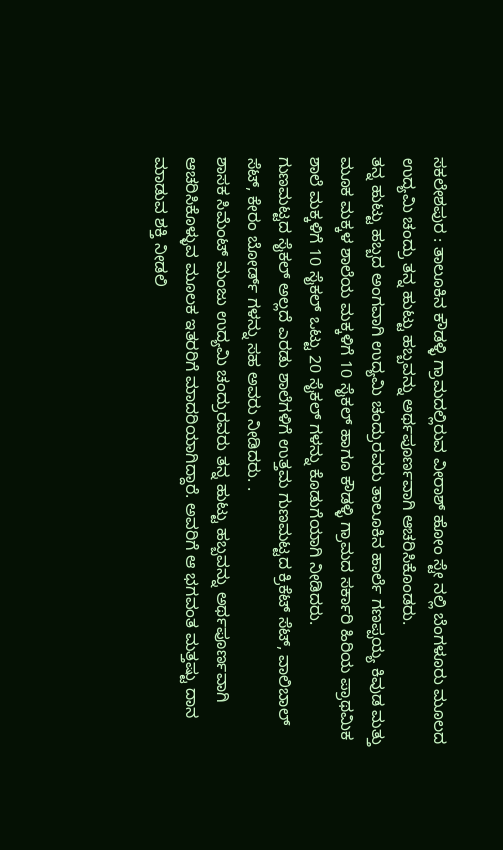ಸಕಲೇಶಪುರ : ತಾಲೂಕಿನ ಕೌಡಳ್ಳಿ ಗ್ರಾಮದಲ್ಲಿರುವ ವೀರಾಶ್ ಹೋಂ ಸ್ಟೇ ನಲ್ಲಿ ಬೆಂಗಳೂರು ಮೂಲದ ಉದ್ಯಮಿ ಚಂದ್ರು ತನ್ನ ಹುಟ್ಟು ಹಬ್ಬವನ್ನು ಅರ್ಥಪೂರ್ಣವಾಗಿ ಆಚರಿಸಿಕೊಂಡರು.
ತನ್ನ ಹುಟ್ಟು ಹಬ್ಬದ ಅಂಗವಾಗಿ ಉದ್ಯಮಿ ಚಂದ್ರುರವರು ತಾಲೂಕಿನ ಹಾರ್ಲೆ ಗಣಪ್ಪಯ್ಯ ಕಿವುಡ ಮತ್ತು ಮೂಕ ಮಕ್ಕಳ ಶಾಲೆಯ ಮಕ್ಕಳಿಗೆ 10 ಸೈಕಲ್ ಹಾಗೂ ಕೌಡಳ್ಳಿ ಗ್ರಾಮದ ಸರ್ಕಾರಿ ಹಿರಿಯ ಪ್ರಾಥಮಿಕ ಶಾಲೆ ಮಕ್ಕಳಿಗೆ 10 ಸೈಕಲ್ ಒಟ್ಟು 20 ಸೈಕಲ್ ಗಳನ್ನು ಕೊಡುಗೆಯಾಗಿ ನೀಡಿದರು.
ಗುಣಮಟ್ಟದ ಸೈಕಲ್ ಅಲ್ಲದೆ ಎರಡು ಶಾಲೆಗಳಿಗೆ ಉತ್ತಮ ಗುಣಮಟ್ಟದ ಕ್ರಿಕೆಟ್ ಸೆಟ್, ವಾಲಿಬಾಲ್ ಸೆಟ್, ಕೇರಂ ಬೋರ್ಡ್ ಗಳನ್ನು ಸಹ ಅವರು ನೀಡಿದರು. .
ಶಾಸಕ ಸಿಮೆಂಟ್ ಮಂಜು ಉದ್ಯಮಿ ಚಂದ್ರುರವರು ತನ್ನ ಹುಟ್ಟು ಹಬ್ಬವನ್ನು ಅರ್ಥಪೂರ್ಣವಾಗಿ ಆಚರಿಸಿಕೊಳ್ಳುವ ಮೂಲಕ ಇತರರಿಗೆ ಮಾದರಿಯಾಗಿದ್ದಾರೆ. ಅವರಿಗೆ ಆ ಭಗವಂತ ಮತ್ತಷ್ಟು ದಾನ ಮಾಡುವ ಶಕ್ತಿ ನೀಡಲಿ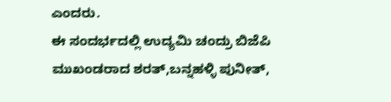ಎಂದರು.
ಈ ಸಂದರ್ಭದಲ್ಲಿ ಉದ್ಯಮಿ ಚಂದ್ರು ಬಿಜೆಪಿ ಮುಖಂಡರಾದ ಶರತ್,ಬನ್ನಹಳ್ಳಿ ಪುನೀತ್,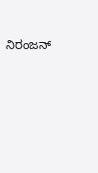ನಿರಂಜನ್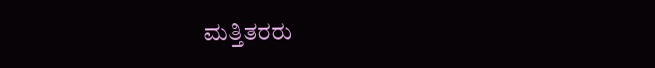ಮತ್ತಿತರರು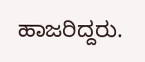ಹಾಜರಿದ್ದರು.